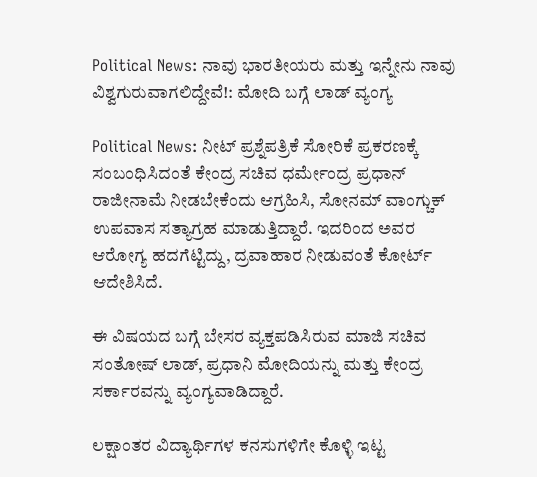Political News: ನಾವು ಭಾರತೀಯರು ಮತ್ತು ಇನ್ನೇನು ನಾವು ವಿಶ್ವಗುರುವಾಗಲಿದ್ದೇವೆ!: ಮೋದಿ ಬಗ್ಗೆ ಲಾಡ್ ವ್ಯಂಗ್ಯ

Political News: ನೀಟ್ ಪ್ರಶ್ನೆಪತ್ರಿಕೆ ಸೋರಿಕೆ ಪ್ರಕರಣಕ್ಕೆ ಸಂಬಂಧಿಸಿದಂತೆ ಕೇಂದ್ರ ಸಚಿವ ಧರ್ಮೇಂದ್ರ ಪ್ರಧಾನ್ ರಾಜೀನಾಮೆ ನೀಡಬೇಕೆಂದು ಆಗ್ರಹಿಸಿ, ಸೋನಮ್ ವಾಂಗ್ಚುಕ್ ಉಪವಾಸ ಸತ್ಯಾಗ್ರಹ ಮಾಡುತ್ತಿದ್ದಾರೆ. ಇದರಿಂದ ಅವರ ಆರೋಗ್ಯ ಹದಗೆಟ್ಟಿದ್ದು, ದ್ರವಾಹಾರ ನೀಡುವಂತೆ ಕೋರ್ಟ್ ಆದೇಶಿಸಿದೆ.

ಈ ವಿಷಯದ ಬಗ್ಗೆ ಬೇಸರ ವ್ಯಕ್ತಪಡಿಸಿರುವ ಮಾಜಿ ಸಚಿವ ಸಂತೋಷ್ ಲಾಡ್, ಪ್ರಧಾನಿ ಮೋದಿಯನ್ನು ಮತ್ತು ಕೇಂದ್ರ ಸರ್ಕಾರವನ್ನು ವ್ಯಂಗ್ಯವಾಡಿದ್ದಾರೆ.

ಲಕ್ಷಾಂತರ ವಿದ್ಯಾರ್ಥಿಗಳ ಕನಸುಗಳಿಗೇ ಕೊಳ್ಳಿ ಇಟ್ಟ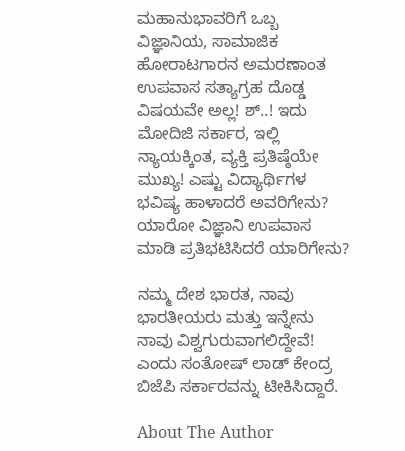ಮಹಾನುಭಾವರಿಗೆ ಒಬ್ಬ ವಿಜ್ಞಾನಿಯ, ಸಾಮಾಜಿಕ ಹೋರಾಟಗಾರನ ಅಮರಣಾಂತ ಉಪವಾಸ ಸತ್ಯಾಗ್ರಹ ದೊಡ್ಡ ವಿಷಯವೇ ಅಲ್ಲ! ಶ್..! ಇದು ಮೋದಿಜಿ ಸರ್ಕಾರ, ಇಲ್ಲಿ ನ್ಯಾಯಕ್ಕಿಂತ, ವ್ಯಕ್ತಿ ಪ್ರತಿಷ್ಠೆಯೇ ಮುಖ್ಯ! ಎಷ್ಟು ವಿದ್ಯಾರ್ಥಿಗಳ‌ ಭವಿಷ್ಯ ಹಾಳಾದರೆ ಅವರಿಗೇನು? ಯಾರೋ ವಿಜ್ಞಾನಿ ಉಪವಾಸ ಮಾಡಿ ಪ್ರತಿಭಟಿಸಿದರೆ ಯಾರಿಗೇನು‌?

ನಮ್ಮ ದೇಶ ಭಾರತ, ನಾವು ಭಾರತೀಯರು ಮತ್ತು ಇನ್ನೇನು ನಾವು ವಿಶ್ವಗುರುವಾಗಲಿದ್ದೇವೆ! ಎಂದು ಸಂತೋಷ್ ಲಾಡ್ ಕೇಂದ್ರ ಬಿಜೆಪಿ ಸರ್ಕಾರವನ್ನು ಟೀಕಿಸಿದ್ದಾರೆ.

About The Author